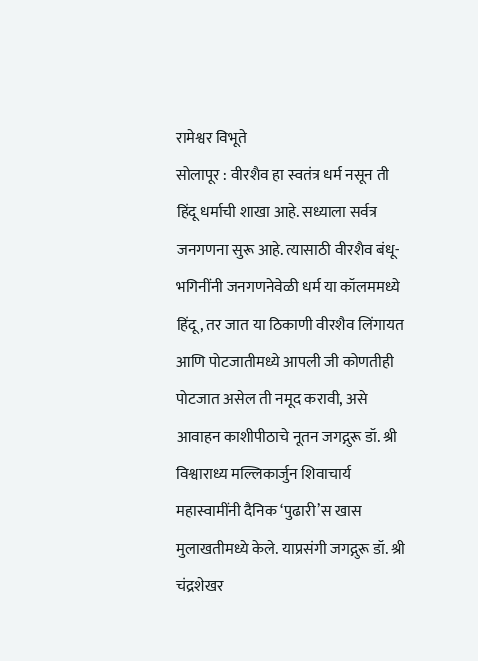रामेश्वर विभूते
सोलापूर : वीरशैव हा स्वतंत्र धर्म नसून ती हिंदू धर्माची शाखा आहे. सध्याला सर्वत्र जनगणना सुरू आहे. त्यासाठी वीरशैव बंधू-भगिनींनी जनगणनेवेळी धर्म या कॉलममध्ये हिंदू, तर जात या ठिकाणी वीरशैव लिंगायत आणि पोटजातीमध्ये आपली जी कोणतीही पोटजात असेल ती नमूद करावी, असे आवाहन काशीपीठाचे नूतन जगद्गुरू डॉ. श्री विश्वाराध्य मल्लिकार्जुन शिवाचार्य महास्वामींनी दैनिक ‘पुढारी’स खास मुलाखतीमध्ये केले. याप्रसंगी जगद्गुरू डॉ. श्री चंद्रशेखर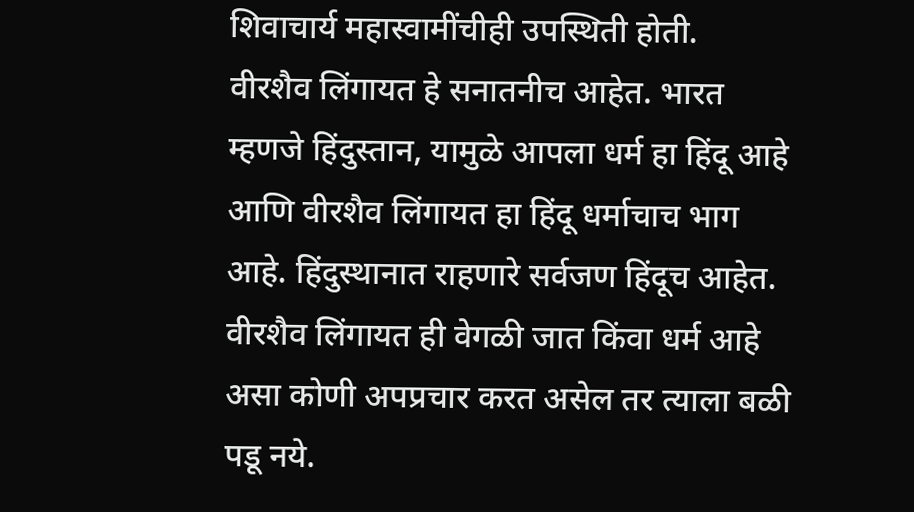शिवाचार्य महास्वामींचीही उपस्थिती होती.
वीरशैव लिंगायत हे सनातनीच आहेत. भारत म्हणजे हिंदुस्तान, यामुळे आपला धर्म हा हिंदू आहे आणि वीरशैव लिंगायत हा हिंदू धर्माचाच भाग आहे. हिंदुस्थानात राहणारे सर्वजण हिंदूच आहेत. वीरशैव लिंगायत ही वेगळी जात किंवा धर्म आहे असा कोणी अपप्रचार करत असेल तर त्याला बळी पडू नये.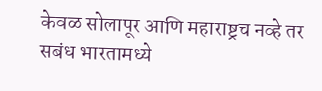केवळ सोलापूर आणि महाराष्ट्रच नव्हे तर सबंध भारतामध्ये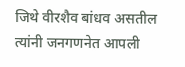जिथे वीरशैव बांधव असतील त्यांनी जनगणनेत आपली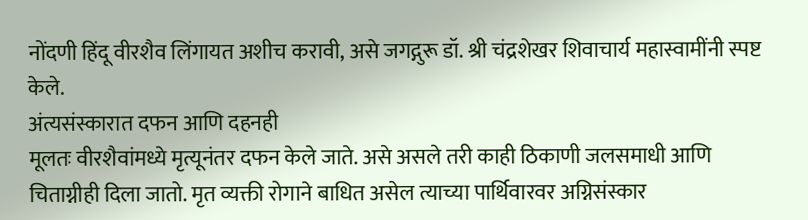नोंदणी हिंदू वीरशैव लिंगायत अशीच करावी, असे जगद्गुरू डॉ. श्री चंद्रशेखर शिवाचार्य महास्वामींनी स्पष्ट केले.
अंत्यसंस्कारात दफन आणि दहनही
मूलतः वीरशैवांमध्ये मृत्यूनंतर दफन केले जाते. असे असले तरी काही ठिकाणी जलसमाधी आणि चिताग्नीही दिला जातो. मृत व्यक्ती रोगाने बाधित असेल त्याच्या पार्थिवारवर अग्निसंस्कार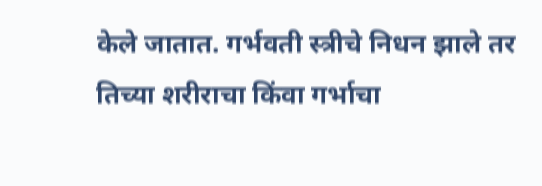केले जातात. गर्भवती स्त्रीचे निधन झाले तर तिच्या शरीराचा किंवा गर्भाचा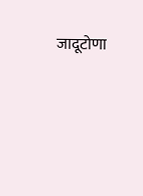जादूटोणा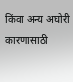किंवा अन्य अघोरी कारणासाठी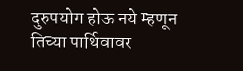दुरुपयोग होऊ नये म्हणून तिच्या पार्थिवावर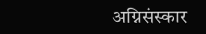अग्निसंस्कार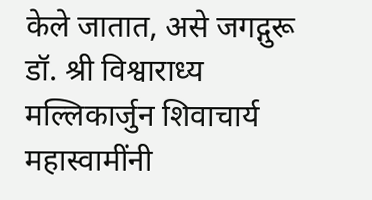केले जातात, असे जगद्गुरू डॉ. श्री विश्वाराध्य मल्लिकार्जुन शिवाचार्य महास्वामींनी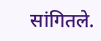सांगितले.